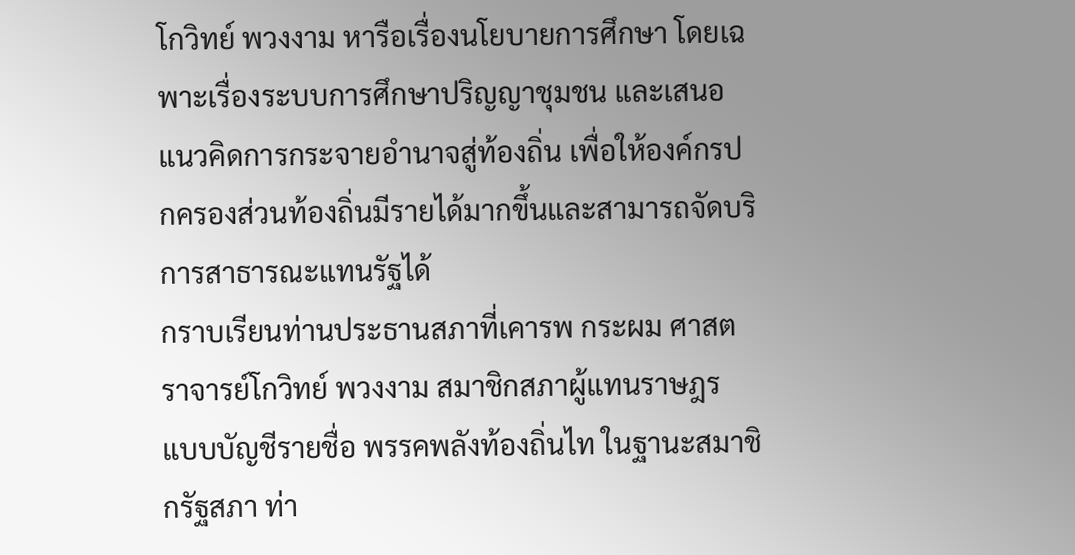โกวิทย์ พวงงาม หารือเรื่องนโยบายการศึกษา โดยเฉพาะเรื่องระบบการศึกษาปริญญาชุมชน และเสนอแนวคิดการกระจายอำนาจสู่ท้องถิ่น เพื่อให้องค์กรปกครองส่วนท้องถิ่นมีรายได้มากขึ้นและสามารถจัดบริการสาธารณะแทนรัฐได้
กราบเรียนท่านประธานสภาที่เคารพ กระผม ศาสตราจารย์โกวิทย์ พวงงาม สมาชิกสภาผู้แทนราษฎร แบบบัญชีรายชื่อ พรรคพลังท้องถิ่นไท ในฐานะสมาชิกรัฐสภา ท่า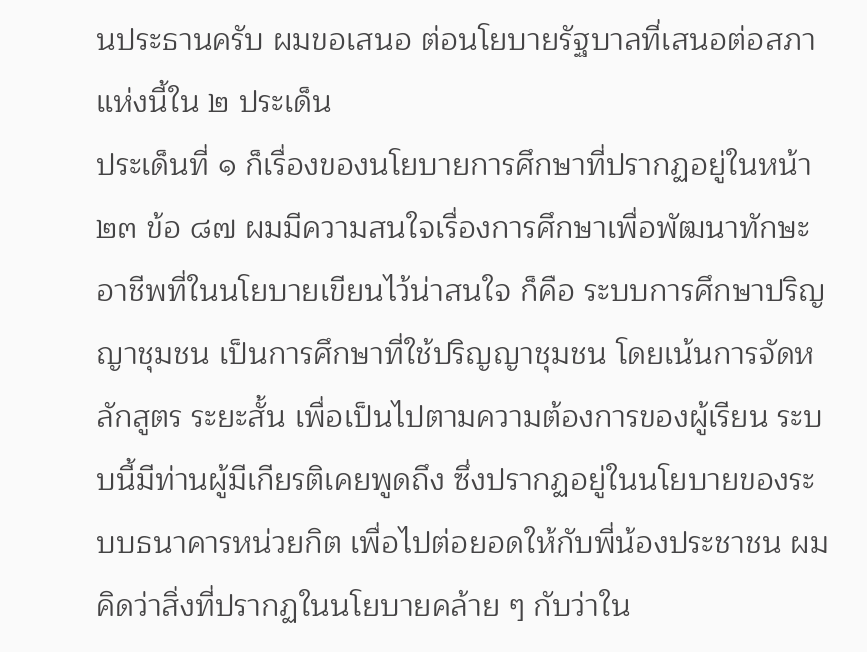นประธานครับ ผมขอเสนอ ต่อนโยบายรัฐบาลที่เสนอต่อสภาแห่งนี้ใน ๒ ประเด็น
ประเด็นที่ ๑ ก็เรื่องของนโยบายการศึกษาที่ปรากฏอยู่ในหน้า ๒๓ ข้อ ๘๗ ผมมีความสนใจเรื่องการศึกษาเพื่อพัฒนาทักษะอาชีพที่ในนโยบายเขียนไว้น่าสนใจ ก็คือ ระบบการศึกษาปริญญาชุมชน เป็นการศึกษาที่ใช้ปริญญาชุมชน โดยเน้นการจัดหลักสูตร ระยะสั้น เพื่อเป็นไปตามความต้องการของผู้เรียน ระบบนี้มีท่านผู้มีเกียรติเคยพูดถึง ซึ่งปรากฏอยู่ในนโยบายของระบบธนาคารหน่วยกิต เพื่อไปต่อยอดให้กับพี่น้องประชาชน ผมคิดว่าสิ่งที่ปรากฏในนโยบายคล้าย ๆ กับว่าใน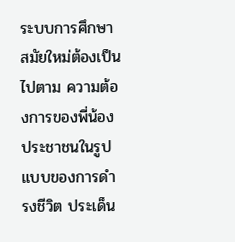ระบบการศึกษาสมัยใหม่ต้องเป็นไปตาม ความต้องการของพี่น้องประชาชนในรูปแบบของการดำรงชีวิต ประเด็น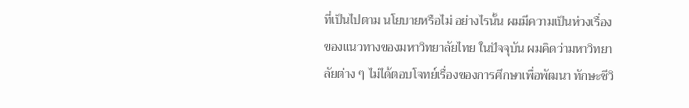ที่เป็นไปตาม นโยบายหรือไม่ อย่างไรนั้น ผมมีความเป็นห่วงเรื่องของแนวทางของมหาวิทยาลัยไทย ในปัจจุบัน ผมคิดว่ามหาวิทยาลัยต่าง ๆ ไม่ได้ตอบโจทย์เรื่องของการศึกษาเพื่อพัฒนา ทักษะชีวิ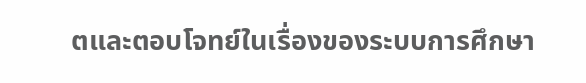ตและตอบโจทย์ในเรื่องของระบบการศึกษา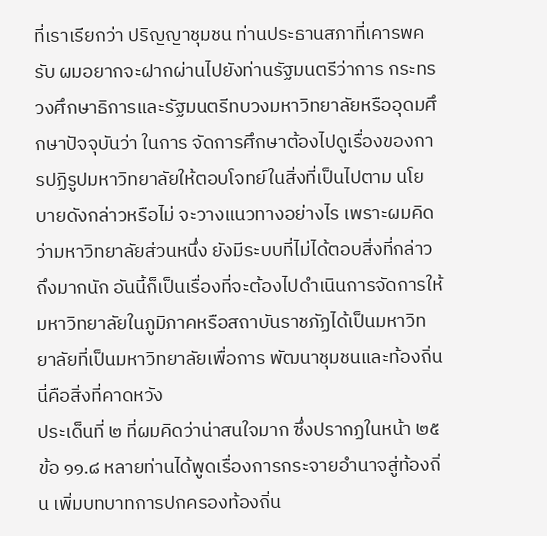ที่เราเรียกว่า ปริญญาชุมชน ท่านประธานสภาที่เคารพครับ ผมอยากจะฝากผ่านไปยังท่านรัฐมนตรีว่าการ กระทรวงศึกษาธิการและรัฐมนตรีทบวงมหาวิทยาลัยหรืออุดมศึกษาปัจจุบันว่า ในการ จัดการศึกษาต้องไปดูเรื่องของการปฏิรูปมหาวิทยาลัยให้ตอบโจทย์ในสิ่งที่เป็นไปตาม นโยบายดังกล่าวหรือไม่ จะวางแนวทางอย่างไร เพราะผมคิดว่ามหาวิทยาลัยส่วนหนึ่ง ยังมีระบบที่ไม่ได้ตอบสิ่งที่กล่าวถึงมากนัก อันนี้ก็เป็นเรื่องที่จะต้องไปดำเนินการจัดการให้ มหาวิทยาลัยในภูมิภาคหรือสถาบันราชภัฏได้เป็นมหาวิทยาลัยที่เป็นมหาวิทยาลัยเพื่อการ พัฒนาชุมชนและท้องถิ่น นี่คือสิ่งที่คาดหวัง
ประเด็นที่ ๒ ที่ผมคิดว่าน่าสนใจมาก ซึ่งปรากฏในหน้า ๒๕ ข้อ ๑๑.๘ หลายท่านได้พูดเรื่องการกระจายอำนาจสู่ท้องถิ่น เพิ่มบทบาทการปกครองท้องถิ่น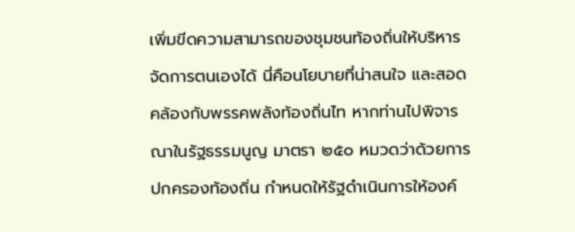เพิ่มขีดความสามารถของชุมชนท้องถิ่นให้บริหารจัดการตนเองได้ นี่คือนโยบายที่น่าสนใจ และสอดคล้องกับพรรคพลังท้องถิ่นไท หากท่านไปพิจารณาในรัฐธรรมนูญ มาตรา ๒๕๐ หมวดว่าด้วยการปกครองท้องถิ่น กำหนดให้รัฐดำเนินการให้องค์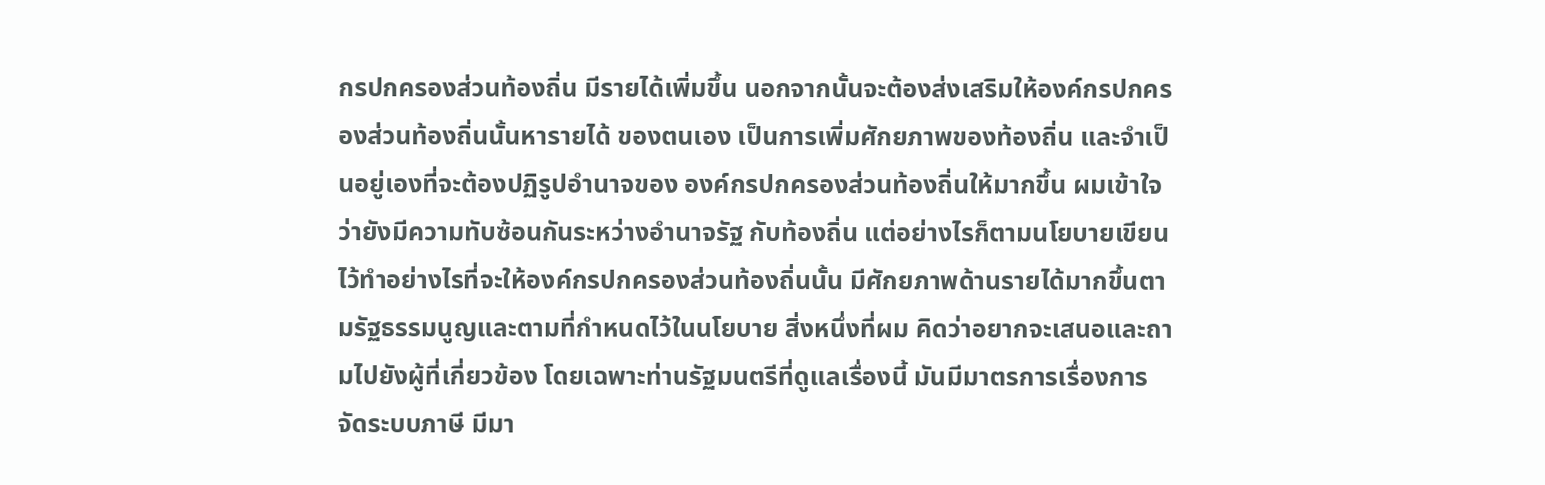กรปกครองส่วนท้องถิ่น มีรายได้เพิ่มขึ้น นอกจากนั้นจะต้องส่งเสริมให้องค์กรปกครองส่วนท้องถิ่นนั้นหารายได้ ของตนเอง เป็นการเพิ่มศักยภาพของท้องถิ่น และจำเป็นอยู่เองที่จะต้องปฏิรูปอำนาจของ องค์กรปกครองส่วนท้องถิ่นให้มากขึ้น ผมเข้าใจว่ายังมีความทับซ้อนกันระหว่างอำนาจรัฐ กับท้องถิ่น แต่อย่างไรก็ตามนโยบายเขียนไว้ทำอย่างไรที่จะให้องค์กรปกครองส่วนท้องถิ่นนั้น มีศักยภาพด้านรายได้มากขึ้นตามรัฐธรรมนูญและตามที่กำหนดไว้ในนโยบาย สิ่งหนึ่งที่ผม คิดว่าอยากจะเสนอและถามไปยังผู้ที่เกี่ยวข้อง โดยเฉพาะท่านรัฐมนตรีที่ดูแลเรื่องนี้ มันมีมาตรการเรื่องการจัดระบบภาษี มีมา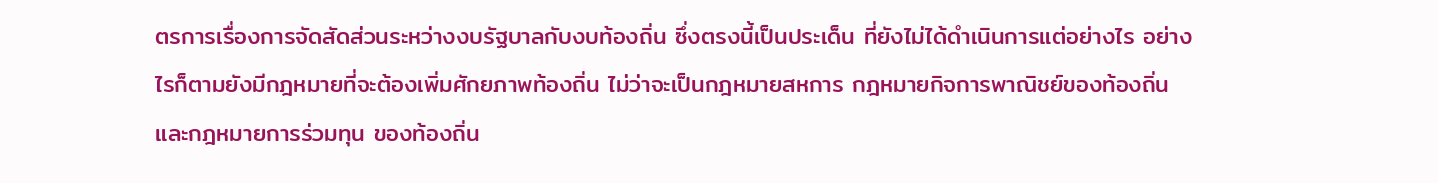ตรการเรื่องการจัดสัดส่วนระหว่างงบรัฐบาลกับงบท้องถิ่น ซึ่งตรงนี้เป็นประเด็น ที่ยังไม่ได้ดำเนินการแต่อย่างไร อย่างไรก็ตามยังมีกฎหมายที่จะต้องเพิ่มศักยภาพท้องถิ่น ไม่ว่าจะเป็นกฎหมายสหการ กฎหมายกิจการพาณิชย์ของท้องถิ่นและกฎหมายการร่วมทุน ของท้องถิ่น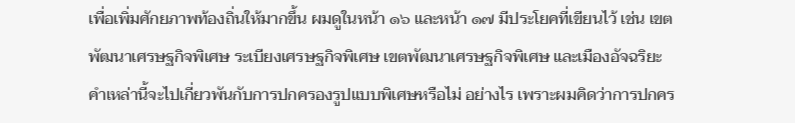เพื่อเพิ่มศักยภาพท้องถิ่นให้มากขึ้น ผมดูในหน้า ๑๖ และหน้า ๑๗ มีประโยคที่เขียนไว้ เช่น เขตพัฒนาเศรษฐกิจพิเศษ ระเบียงเศรษฐกิจพิเศษ เขตพัฒนาเศรษฐกิจพิเศษ และเมืองอัจฉริยะ คำเหล่านี้จะไปเกี่ยวพันกับการปกครองรูปแบบพิเศษหรือไม่ อย่างไร เพราะผมคิดว่าการปกคร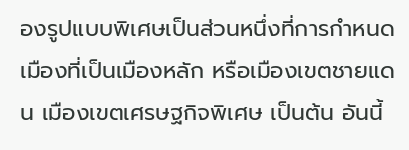องรูปแบบพิเศษเป็นส่วนหนึ่งที่การกำหนดเมืองที่เป็นเมืองหลัก หรือเมืองเขตชายแดน เมืองเขตเศรษฐกิจพิเศษ เป็นต้น อันนี้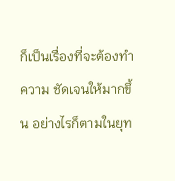ก็เป็นเรื่องที่จะต้องทำความ ชัดเจนให้มากขึ้น อย่างไรก็ตามในยุท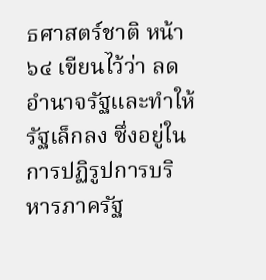ธศาสตร์ชาติ หน้า ๖๔ เขียนไว้ว่า ลดอำนาจรัฐและทำให้ รัฐเล็กลง ซึ่งอยู่ในการปฏิรูปการบริหารภาครัฐ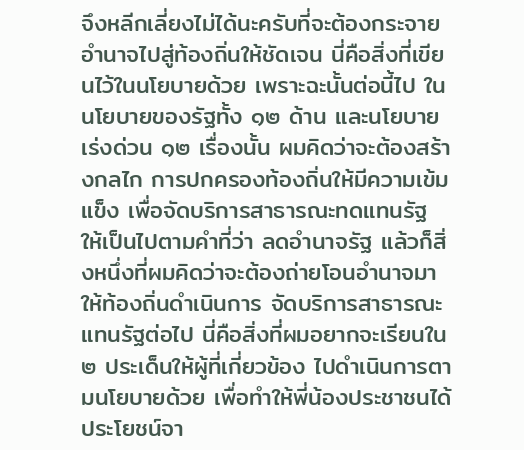จึงหลีกเลี่ยงไม่ได้นะครับที่จะต้องกระจาย อำนาจไปสู่ท้องถิ่นให้ชัดเจน นี่คือสิ่งที่เขียนไว้ในนโยบายด้วย เพราะฉะนั้นต่อนี้ไป ในนโยบายของรัฐทั้ง ๑๒ ด้าน และนโยบายเร่งด่วน ๑๒ เรื่องนั้น ผมคิดว่าจะต้องสร้างกลไก การปกครองท้องถิ่นให้มีความเข้มแข็ง เพื่อจัดบริการสาธารณะทดแทนรัฐ ให้เป็นไปตามคำที่ว่า ลดอำนาจรัฐ แล้วก็สิ่งหนึ่งที่ผมคิดว่าจะต้องถ่ายโอนอำนาจมาให้ท้องถิ่นดำเนินการ จัดบริการสาธารณะแทนรัฐต่อไป นี่คือสิ่งที่ผมอยากจะเรียนใน ๒ ประเด็นให้ผู้ที่เกี่ยวข้อง ไปดำเนินการตามนโยบายด้วย เพื่อทำให้พี่น้องประชาชนได้ประโยชน์จา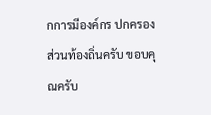กการมีองค์กร ปกครองส่วนท้องถิ่นครับ ขอบคุณครับ